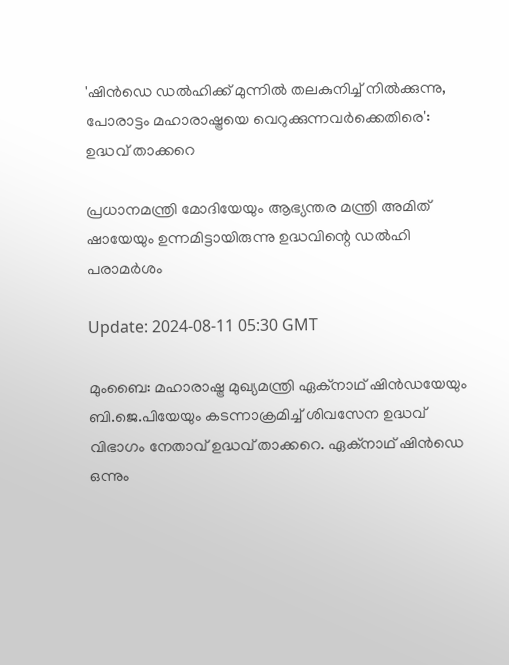'ഷിൻഡെ ഡൽഹിക്ക് മുന്നിൽ തലകുനിച്ച് നിൽക്കുന്നു, പോരാട്ടം മഹാരാഷ്ട്രയെ വെറുക്കുന്നവർക്കെതിരെ': ഉദ്ധവ് താക്കറെ

പ്രധാനമന്ത്രി മോദിയേയും ആഭ്യന്തര മന്ത്രി അമിത് ഷായേയും ഉന്നമിട്ടായിരുന്നു ഉദ്ധവിന്റെ ഡല്‍ഹി പരാമര്‍ശം

Update: 2024-08-11 05:30 GMT

മുംബൈ: മഹാരാഷ്ട്ര മുഖ്യമന്ത്രി ഏക്നാഥ് ഷിന്‍ഡയേയും ബി.ജെ.പിയേയും കടന്നാക്രമിച്ച് ശിവസേന ഉദ്ധവ് വിഭാഗം നേതാവ് ഉദ്ധവ് താക്കറെ. ഏക്നാഥ് ഷിന്‍ഡെ ഒന്നും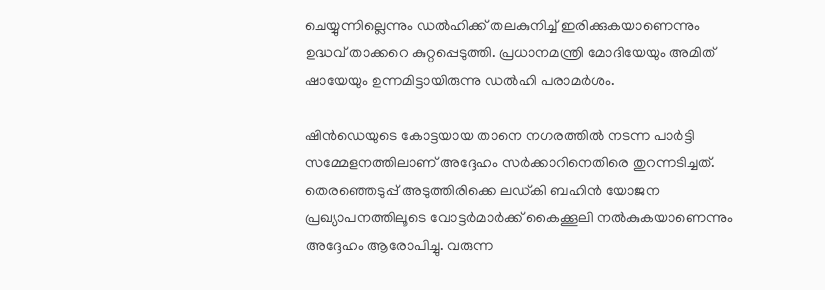ചെയ്യുന്നില്ലെന്നും ഡല്‍ഹിക്ക് തലകുനിച്ച് ഇരിക്കുകയാണെന്നും ഉദ്ധവ് താക്കറെ കുറ്റപ്പെടുത്തി. പ്രധാനമന്ത്രി മോദിയേയും അമിത് ഷായേയും ഉന്നമിട്ടായിരുന്നു ഡല്‍ഹി പരാമര്‍ശം.

ഷിൻഡെയുടെ കോട്ടയായ താനെ നഗരത്തിൽ നടന്ന പാർട്ടി സമ്മേളനത്തിലാണ് അദ്ദേഹം സര്‍ക്കാറിനെതിരെ തുറന്നടിച്ചത്. തെരഞ്ഞെടുപ്പ് അടുത്തിരിക്കെ ലഡ്‌കി ബഹിൻ യോജന പ്രഖ്യാപനത്തിലൂടെ വോട്ടർമാർക്ക് കൈക്കൂലി നൽകുകയാണെന്നും അദ്ദേഹം ആരോപിച്ചു. വരുന്ന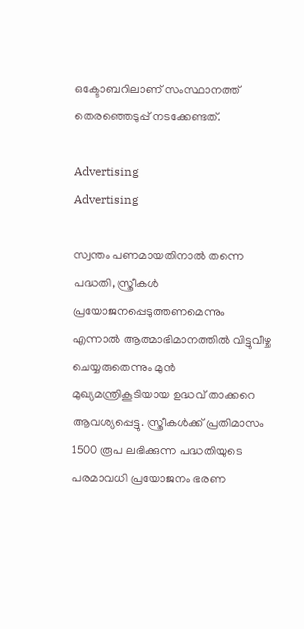ഒക്ടോബറിലാണ് സംസ്ഥാനത്ത് തെരഞ്ഞെടുപ്പ് നടക്കേണ്ടത്.

Advertising
Advertising

സ്വന്തം പണമായതിനാൽ തന്നെ പദ്ധതി, സ്ത്രീകള്‍ പ്രയോജനപ്പെടുത്തണമെന്നും എന്നാൽ ആത്മാഭിമാനത്തിൽ വിട്ടുവീഴ്ച ചെയ്യരുതെന്നും മുൻ മുഖ്യമന്ത്രികൂടിയായ ഉദ്ധവ് താക്കറെ ആവശ്യപ്പെട്ടു. സ്ത്രീകൾക്ക് പ്രതിമാസം 1500 രൂപ ലഭിക്കുന്ന പദ്ധതിയുടെ പരമാവധി പ്രയോജനം ഭരണ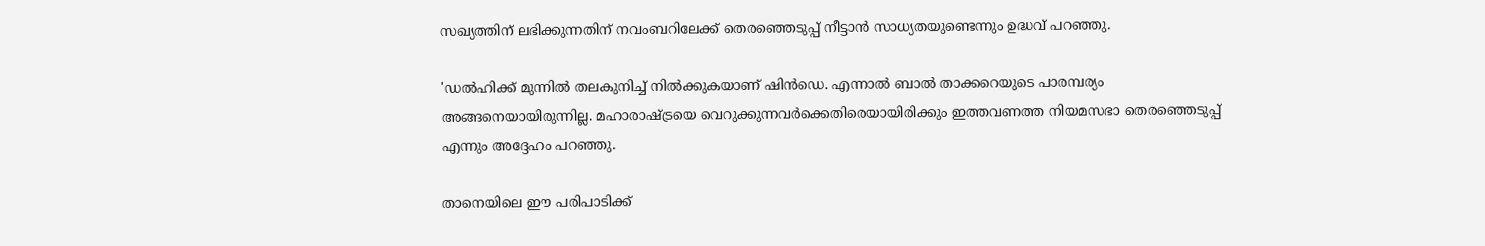സഖ്യത്തിന് ലഭിക്കുന്നതിന് നവംബറിലേക്ക് തെരഞ്ഞെടുപ്പ് നീട്ടാന്‍ സാധ്യതയുണ്ടെന്നും ഉദ്ധവ് പറഞ്ഞു.

'ഡൽഹിക്ക് മുന്നില്‍ തലകുനിച്ച് നില്‍ക്കുകയാണ് ഷിന്‍ഡെ. എന്നാല്‍ ബാൽ താക്കറെയുടെ പാരമ്പര്യം അങ്ങനെയായിരുന്നില്ല. മഹാരാഷ്ട്രയെ വെറുക്കുന്നവർക്കെതിരെയായിരിക്കും ഇത്തവണത്ത നിയമസഭാ തെരഞ്ഞെടുപ്പ് എന്നും അദ്ദേഹം പറഞ്ഞു.

താനെയിലെ ഈ പരിപാടിക്ക്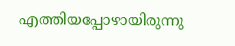എത്തിയപ്പോഴായിരുന്നു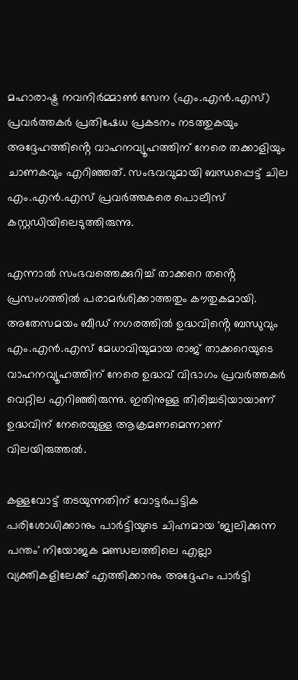മഹാരാഷ്ട്ര നവനിർമ്മാൺ സേന (എം.എൻ.എസ്) പ്രവർത്തകർ പ്രതിഷേധ പ്രകടനം നടത്തുകയും അദ്ദേഹത്തിൻ്റെ വാഹനവ്യൂഹത്തിന് നേരെ തക്കാളിയും ചാണകവും എറിഞ്ഞത്. സംഭവവുമായി ബന്ധപ്പെട്ട് ചില എം.എൻ.എസ് പ്രവർത്തകരെ പൊലീസ് കസ്റ്റഡിയിലെടുത്തിരുന്നു.

എന്നാല്‍ സംഭവത്തെക്കുറിച്ച് താക്കറെ തൻ്റെ പ്രസംഗത്തിൽ പരാമർശിക്കാത്തതും കൗതുകമായി. അതേസമയം ബീഡ് നഗരത്തിൽ ഉദ്ധവിൻ്റെ ബന്ധുവും എം.എൻ.എസ് മേധാവിയുമായ രാജ് താക്കറെയുടെ വാഹനവ്യൂഹത്തിന് നേരെ ഉദ്ധവ് വിഭാഗം പ്രവര്‍ത്തകര്‍ വെറ്റില എറിഞ്ഞിരുന്നു. ഇതിനുള്ള തിരിച്ചടിയായാണ് ഉദ്ധവിന് നേരെയുള്ള ആക്രമണമെന്നാണ് വിലയിരുത്തല്‍.

കള്ളവോട്ട് തടയുന്നതിന് വോട്ടർപട്ടിക പരിശോധിക്കാനും പാർട്ടിയുടെ ചിഹ്നമായ 'ജ്വലിക്കുന്ന പന്തം' നിയോജക മണ്ഡലത്തിലെ എല്ലാ വ്യക്തികളിലേക്ക് എത്തിക്കാനും അദ്ദേഹം പാർട്ടി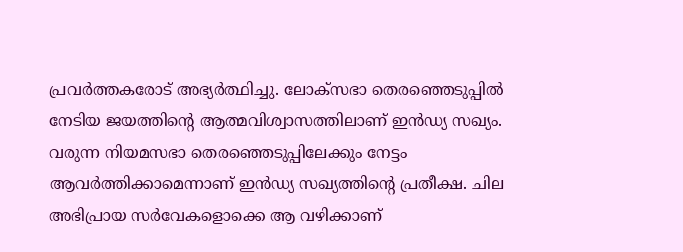പ്രവർത്തകരോട് അഭ്യർത്ഥിച്ചു. ലോക്‌സഭാ തെരഞ്ഞെടുപ്പിൽ നേടിയ ജയത്തിന്റെ ആത്മവിശ്വാസത്തിലാണ് ഇൻഡ്യ സഖ്യം. വരുന്ന നിയമസഭാ തെരഞ്ഞെടുപ്പിലേക്കും നേട്ടം ആവർത്തിക്കാമെന്നാണ് ഇൻഡ്യ സഖ്യത്തിന്റെ പ്രതീക്ഷ. ചില അഭിപ്രായ സർവേകളൊക്കെ ആ വഴിക്കാണ്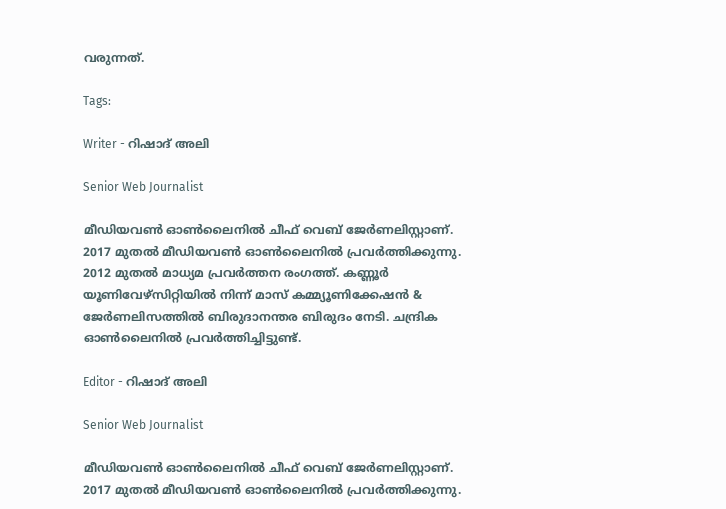വരുന്നത്.

Tags:

Writer - റിഷാദ് അലി

Senior Web Journalist

മീഡിയവൺ ഓൺലൈനിൽ ചീഫ് വെബ് ജേർണലിസ്റ്റാണ്. 2017 മുതൽ മീഡിയവൺ ഓൺലൈനിൽ പ്രവർത്തിക്കുന്നു. 2012 മുതൽ മാധ്യമ പ്രവർത്തന രംഗത്ത്. കണ്ണൂര്‍ യൂണിവേഴ്‌സിറ്റിയിൽ നിന്ന് മാസ് കമ്മ്യൂണിക്കേഷന്‍ & ജേര്‍ണലിസത്തില്‍ ബിരുദാനന്തര ബിരുദം നേടി. ചന്ദ്രിക ഓണ്‍ലൈനില്‍ പ്രവര്‍ത്തിച്ചിട്ടുണ്ട്.

Editor - റിഷാദ് അലി

Senior Web Journalist

മീഡിയവൺ ഓൺലൈനിൽ ചീഫ് വെബ് ജേർണലിസ്റ്റാണ്. 2017 മുതൽ മീഡിയവൺ ഓൺലൈനിൽ പ്രവർത്തിക്കുന്നു.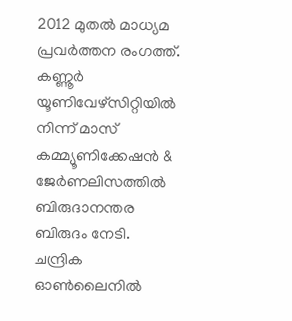2012 മുതൽ മാധ്യമ പ്രവർത്തന രംഗത്ത്. കണ്ണൂര്‍ യൂണിവേഴ്‌സിറ്റിയിൽ നിന്ന് മാസ് കമ്മ്യൂണിക്കേഷന്‍ & ജേര്‍ണലിസത്തില്‍ ബിരുദാനന്തര ബിരുദം നേടി. ചന്ദ്രിക ഓണ്‍ലൈനില്‍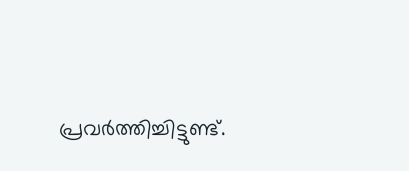പ്രവര്‍ത്തിച്ചിട്ടുണ്ട്.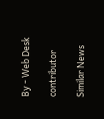By - Web Desk

contributor

Similar News